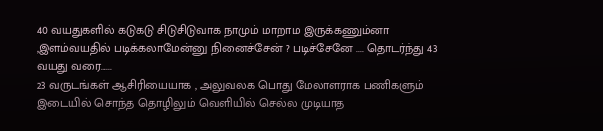40 வயதுகளில் கடுகடு சிடுசிடுவாக நாமும் மாறாம இருக்கணும்னா ,இளம்வயதில் படிக்கலாமேன்னு நினைச்சேன் ? படிச்சேனே .... தொடர்ந்து 43 வயது வரை......
23 வருடங்கள் ஆசிரியையாக , அலுவலக பொது மேலாளராக பணிகளும் இடையில் சொந்த தொழிலும் வெளியில் செல்ல முடியாத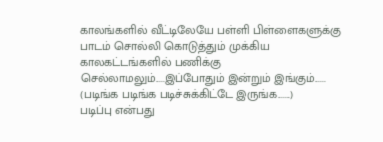காலங்களில் வீட்டிலேயே பள்ளி பிள்ளைகளுக்கு பாடம் சொல்லி கொடுத்தும் முக்கிய காலகட்டங்களில் பணிக்கு செல்லாமலும்.....இப்போதும் இன்றும் இங்கும்...... (படிங்க படிங்க படிச்சுக்கிட்டே இருங்க.......)
படிப்பு என்பது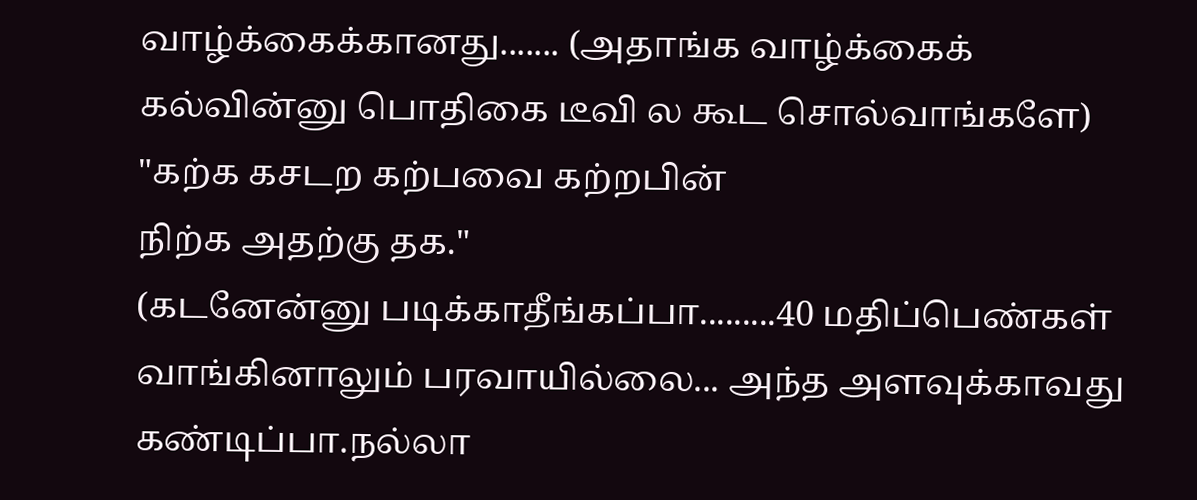வாழ்க்கைக்கானது....... (அதாங்க வாழ்க்கைக் கல்வின்னு பொதிகை டீவி ல கூட சொல்வாங்களே)
"கற்க கசடற கற்பவை கற்றபின்
நிற்க அதற்கு தக."
(கடனேன்னு படிக்காதீங்கப்பா.........40 மதிப்பெண்கள் வாங்கினாலும் பரவாயில்லை... அந்த அளவுக்காவது கண்டிப்பா.நல்லா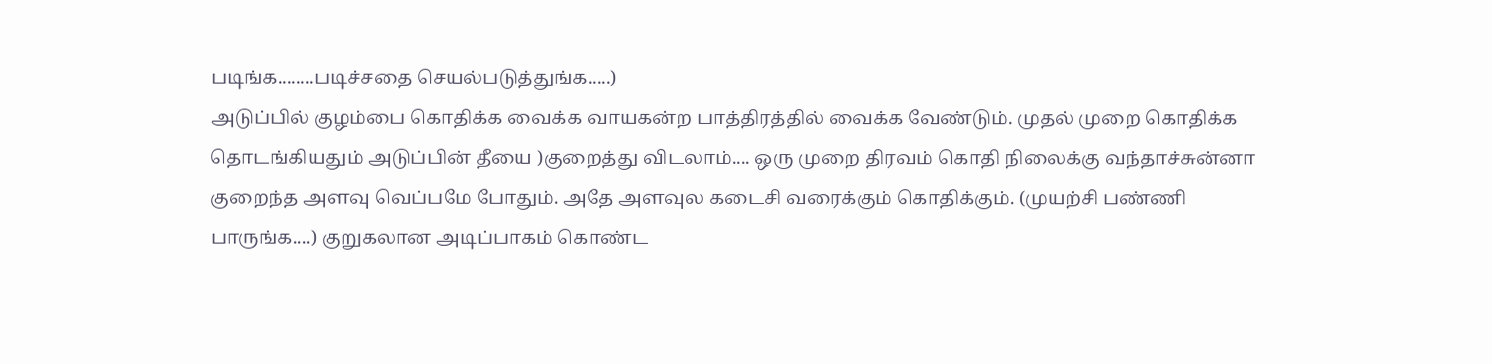படிங்க........படிச்சதை செயல்படுத்துங்க.....)
அடுப்பில் குழம்பை கொதிக்க வைக்க வாயகன்ற பாத்திரத்தில் வைக்க வேண்டும். முதல் முறை கொதிக்க தொடங்கியதும் அடுப்பின் தீயை )குறைத்து விடலாம்.... ஒரு முறை திரவம் கொதி நிலைக்கு வந்தாச்சுன்னா குறைந்த அளவு வெப்பமே போதும். அதே அளவுல கடைசி வரைக்கும் கொதிக்கும். (முயற்சி பண்ணி பாருங்க....) குறுகலான அடிப்பாகம் கொண்ட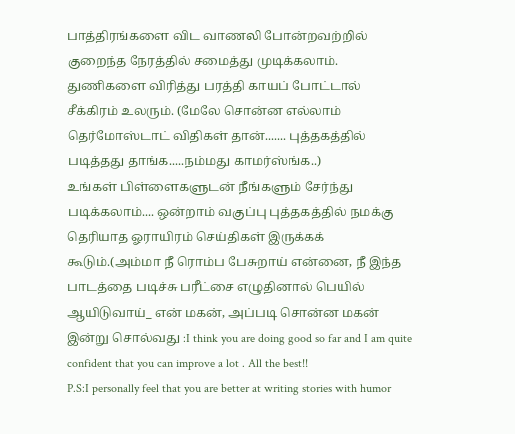பாத்திரங்களை விட வாணலி போன்றவற்றில் குறைந்த நேரத்தில் சமைத்து முடிக்கலாம். துணிகளை விரித்து பரத்தி காயப் போட்டால் சீக்கிரம் உலரும். (மேலே சொன்ன எல்லாம் தெர்மோஸ்டாட் விதிகள் தான்....... புத்தகத்தில் படித்தது தாங்க.....நம்மது காமர்ஸ்ங்க..)
உங்கள் பிள்ளைகளுடன் நீங்களும் சேர்ந்து படிக்கலாம்.... ஒன்றாம் வகுப்பு புத்தகத்தில் நமக்கு தெரியாத ஓராயிரம் செய்திகள் இருக்கக் கூடும்.(அம்மா நீ ரொம்ப பேசுறாய் என்னை, நீ இந்த பாடத்தை படிச்சு பரீட்சை எழுதினால் பெயில் ஆயிடுவாய்_ என் மகன், அப்படி சொன்ன மகன் இன்று சொல்வது :I think you are doing good so far and I am quite confident that you can improve a lot . All the best!!
P.S:I personally feel that you are better at writing stories with humor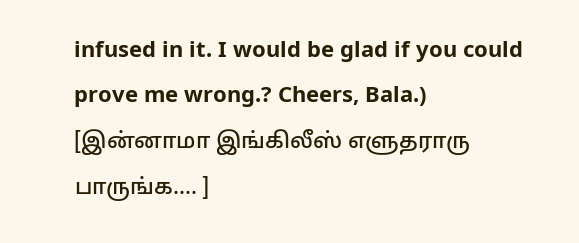infused in it. I would be glad if you could prove me wrong.? Cheers, Bala.) [இன்னாமா இங்கிலீஸ் எளுதராரு பாருங்க.... ]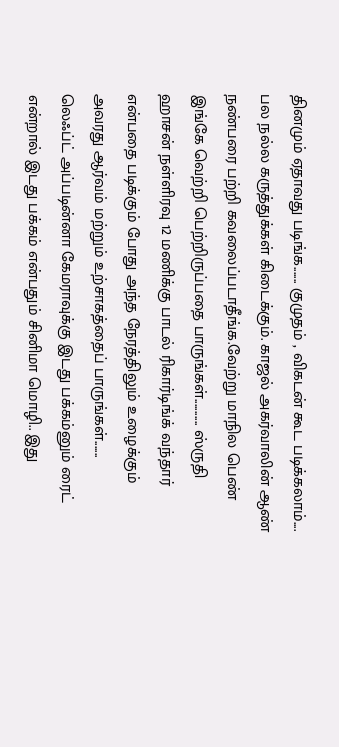தினமும் ஏதாவது படிங்க....... குமுதம் , விகடன் கூட படிக்கலாம்.... பல நல்ல கருத்துக்கள் கிடைக்கும். காஜல் அகர்வாலின் ஆண் நண்பரை பற்றி கவலைப்படாதீங்க.வேற்று மாநில பெண் இங்கே வெற்றி பெற்றிருப்பதை பாருங்கள்........... ஸ்ருதி ஹாசன் நள்ளிரவு 12 மணிக்கு பாடல் ரிகார்டிங்க் வந்தார் என்பதை படிக்கும் போது அந்த நேரத்திலும் உழைக்கும் அவரது ஆர்வம் மற்றும் உற்சாகத்தைப் பாருங்கள்.......
லெஃப்ட் அப்படின்னா கேமராவுக்கு இடது பக்கம்னும் ரைட் என்றால் இடது பக்கம் என்பதும் சினிமா மொழி.. இது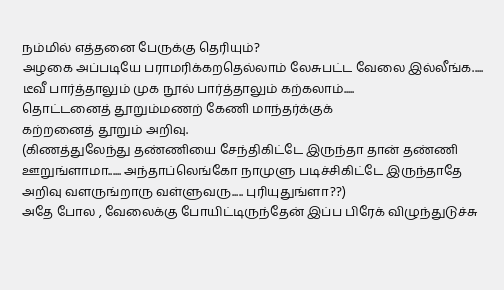நம்மில் எத்தனை பேருக்கு தெரியும்?
அழகை அப்படியே பராமரிக்கறதெல்லாம் லேசுபட்ட வேலை இல்லீங்க.....
டீவீ பார்த்தாலும் முக நூல் பார்த்தாலும் கற்கலாம்.....
தொட்டனைத் தூறும்மணற் கேணி மாந்தர்க்குக்
கற்றனைத் தூறும் அறிவு.
(கிணத்துலேந்து தண்ணியை சேந்திகிட்டே இருந்தா தான் தண்ணி ஊறுங்ளாமா...... அந்தாப்லெங்கோ நாமுளு படிச்சிகிட்டே இருந்தாதே அறிவு வளருங்றாரு வள்ளுவரு..... புரியுதுங்ளா??)
அதே போல , வேலைக்கு போயிட்டிருந்தேன் இப்ப பிரேக் விழுந்துடுச்சு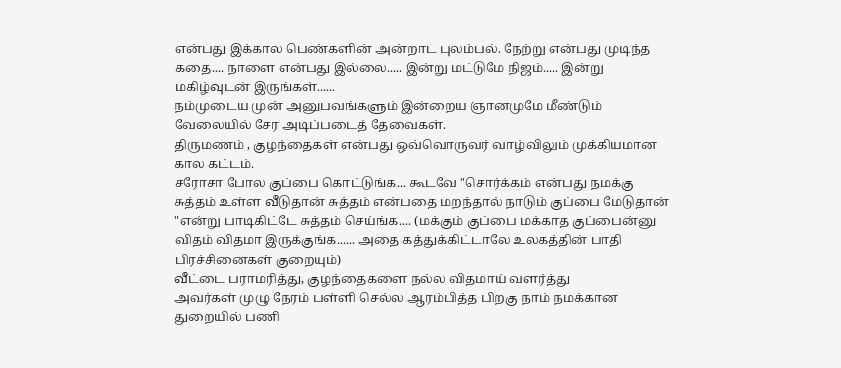என்பது இக்கால பெண்களின் அன்றாட புலம்பல். நேற்று என்பது முடிந்த கதை.... நாளை என்பது இல்லை..... இன்று மட்டுமே நிஜம்..... இன்று மகிழ்வுடன் இருங்கள்......
நம்முடைய முன் அனுபவங்களும் இன்றைய ஞானமுமே மீண்டும் வேலையில் சேர அடிப்படைத் தேவைகள்.
திருமணம் , குழந்தைகள் என்பது ஒவ்வொருவர் வாழ்விலும் முக்கியமான கால கட்டம்.
சரோசா போல குப்பை கொட்டுங்க... கூடவே "சொர்க்கம் என்பது நமக்கு சுத்தம் உள்ள வீடுதான் சுத்தம் என்பதை மறந்தால் நாடும் குப்பை மேடுதான் "என்று பாடிகிட்டே சுத்தம் செய்ங்க.... (மக்கும் குப்பை மக்காத குப்பைன்னு விதம் விதமா இருக்குங்க...... அதை கத்துக்கிட்டாலே உலகத்தின் பாதி பிரச்சினைகள் குறையும்)
வீட்டை பராமரித்து, குழந்தைகளை நல்ல விதமாய் வளர்த்து
அவர்கள் முழு நேரம் பள்ளி செல்ல ஆரம்பித்த பிறகு நாம் நமக்கான துறையில் பணி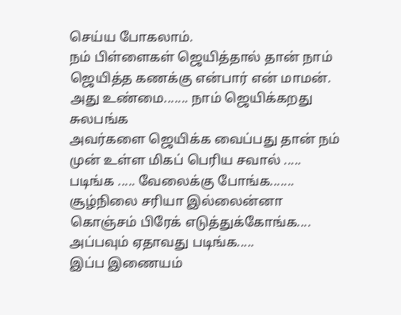செய்ய போகலாம்.
நம் பிள்ளைகள் ஜெயித்தால் தான் நாம் ஜெயித்த கணக்கு என்பார் என் மாமன். அது உண்மை....... நாம் ஜெயிக்கறது சுலபங்க
அவர்களை ஜெயிக்க வைப்பது தான் நம் முன் உள்ள மிகப் பெரிய சவால் .....
படிங்க ..... வேலைக்கு போங்க....... சூழ்நிலை சரியா இல்லைன்னா கொஞ்சம் பிரேக் எடுத்துக்கோங்க.... அப்பவும் ஏதாவது படிங்க.....
இப்ப இணையம்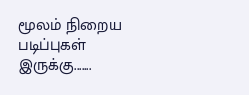மூலம் நிறைய படிப்புகள் இருக்கு.......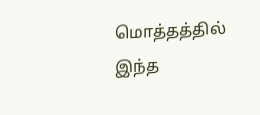மொத்தத்தில் இந்த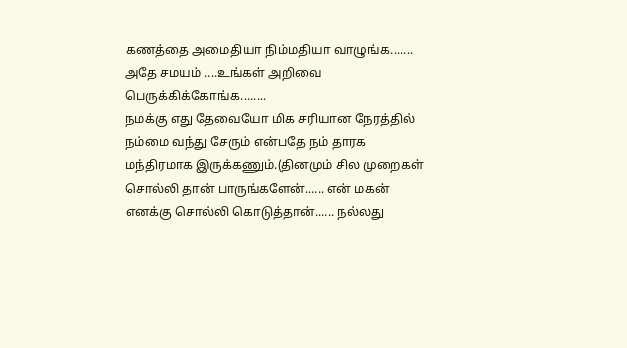கணத்தை அமைதியா நிம்மதியா வாழுங்க....... அதே சமயம் ....உங்கள் அறிவை பெருக்கிக்கோங்க........
நமக்கு எது தேவையோ மிக சரியான நேரத்தில் நம்மை வந்து சேரும் என்பதே நம் தாரக மந்திரமாக இருக்கணும்.(தினமும் சில முறைகள் சொல்லி தான் பாருங்களேன்...... என் மகன் எனக்கு சொல்லி கொடுத்தான்...... நல்லது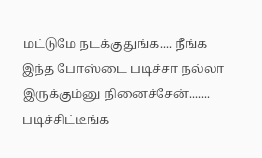மட்டுமே நடக்குதுங்க.... நீங்க இந்த போஸ்டை படிச்சா நல்லா இருக்கும்னு நினைச்சேன்....... படிச்சிட்டீங்க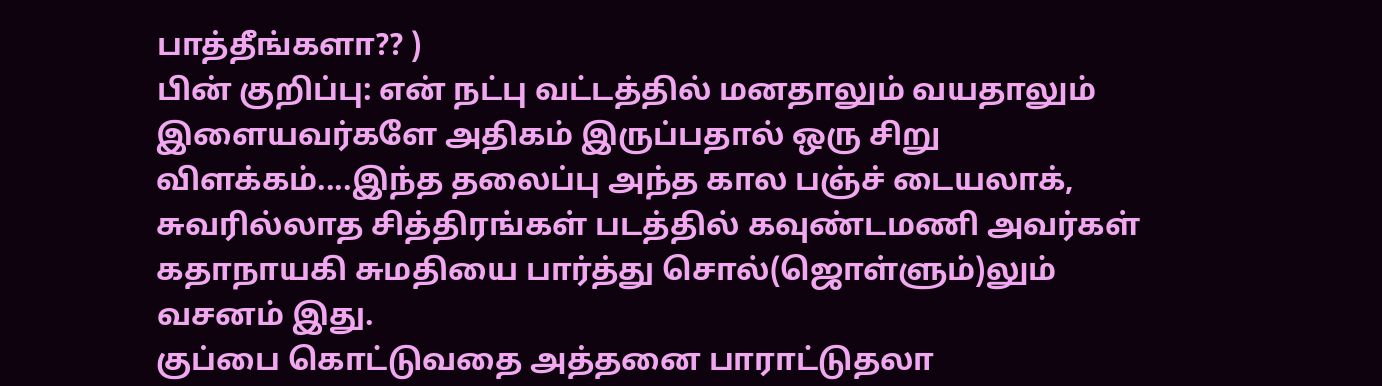பாத்தீங்களா?? )
பின் குறிப்பு: என் நட்பு வட்டத்தில் மனதாலும் வயதாலும் இளையவர்களே அதிகம் இருப்பதால் ஒரு சிறு விளக்கம்....இந்த தலைப்பு அந்த கால பஞ்ச் டையலாக்,
சுவரில்லாத சித்திரங்கள் படத்தில் கவுண்டமணி அவர்கள் கதாநாயகி சுமதியை பார்த்து சொல்(ஜொள்ளும்)லும் வசனம் இது.
குப்பை கொட்டுவதை அத்தனை பாராட்டுதலா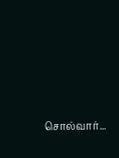சொல்வார்...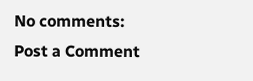No comments:
Post a Comment